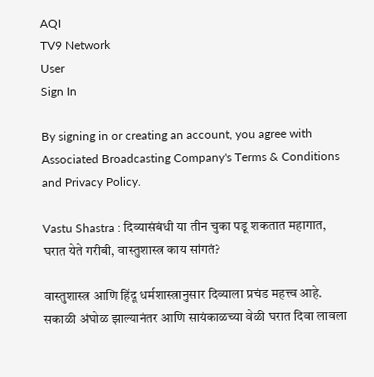AQI
TV9 Network
User
Sign In

By signing in or creating an account, you agree with Associated Broadcasting Company's Terms & Conditions and Privacy Policy.

Vastu Shastra : दिव्यासंबंधी या तीन चुका पडू शकतात महागात, घरात येते गरीबी, वास्तुशास्त्र काय सांगतं?

वास्तुशास्त्र आणि हिंदू धर्मशास्त्रानुसार दिव्याला प्रचंड महत्त्व आहे. सकाळी अंघोळ झाल्यानंतर आणि सायंकाळच्या वेळी घरात दिवा लावला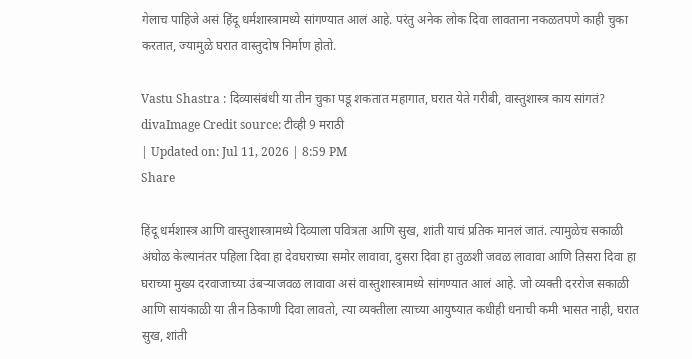गेलाच पाहिजे असं हिंदू धर्मशास्त्रामध्ये सांगण्यात आलं आहे. परंतु अनेक लोक दिवा लावताना नकळतपणे काही चुका करतात, ज्यामुळे घरात वास्तुदोष निर्माण होतो.

Vastu Shastra : दिव्यासंबंधी या तीन चुका पडू शकतात महागात, घरात येते गरीबी, वास्तुशास्त्र काय सांगतं?
divaImage Credit source: टीव्ही 9 मराठी
| Updated on: Jul 11, 2026 | 8:59 PM
Share

हिंदू धर्मशास्त्र आणि वास्तुशास्त्रामध्ये दिव्याला पवित्रता आणि सुख, शांती याचं प्रतिक मानलं जातं. त्यामुळेच सकाळी अंघोळ केल्यानंतर पहिला दिवा हा देवघराच्या समोर लावावा, दुसरा दिवा हा तुळशी जवळ लावावा आणि तिसरा दिवा हा घराच्या मुख्य दरवाजाच्या उंबर्‍याजवळ लावावा असं वास्तुशास्त्रामध्ये सांगण्यात आलं आहे. जो व्यक्ती दररोज सकाळी आणि सायंकाळी या तीन ठिकाणी दिवा लावतो, त्या व्यक्तीला त्याच्या आयुष्यात कधीही धनाची कमी भासत नाही, घरात सुख, शांती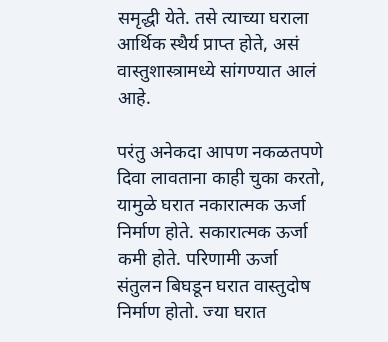समृद्धी येते. तसे त्याच्या घराला आर्थिक स्थैर्य प्राप्त होते, असं वास्तुशास्त्रामध्ये सांगण्यात आलं आहे.

परंतु अनेकदा आपण नकळतपणे दिवा लावताना काही चुका करतो, यामुळे घरात नकारात्मक ऊर्जा निर्माण होते. सकारात्मक ऊर्जा कमी होते. परिणामी ऊर्जा संतुलन बिघडून घरात वास्तुदोष निर्माण होतो. ज्या घरात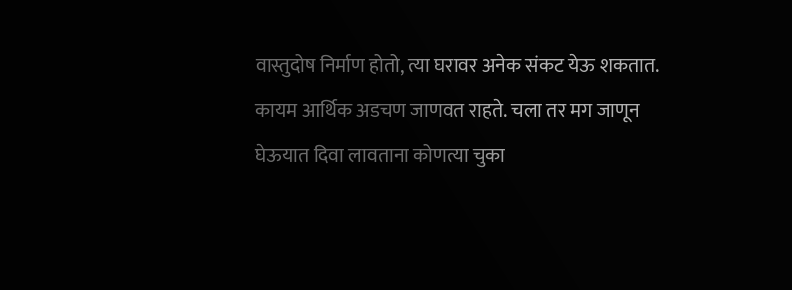वास्तुदोष निर्माण होतो, त्या घरावर अनेक संकट येऊ शकतात. कायम आर्थिक अडचण जाणवत राहते. चला तर मग जाणून घेऊयात दिवा लावताना कोणत्या चुका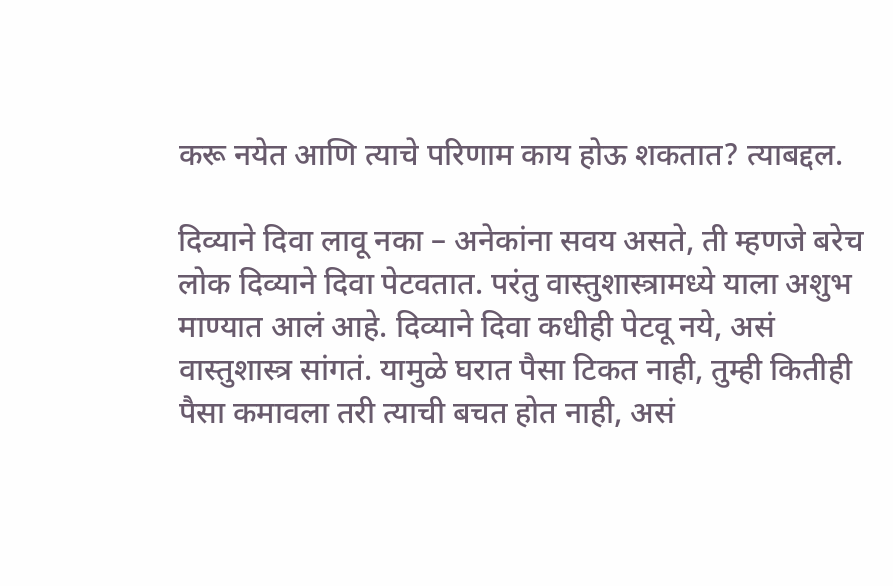करू नयेत आणि त्याचे परिणाम काय होऊ शकतात? त्याबद्दल.

दिव्याने दिवा लावू नका – अनेकांना सवय असते, ती म्हणजे बरेच लोक दिव्याने दिवा पेटवतात. परंतु वास्तुशास्त्रामध्ये याला अशुभ माण्यात आलं आहे. दिव्याने दिवा कधीही पेटवू नये, असं वास्तुशास्त्र सांगतं. यामुळे घरात पैसा टिकत नाही, तुम्ही कितीही पैसा कमावला तरी त्याची बचत होत नाही, असं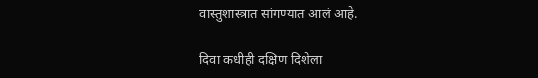वास्तुशास्त्रात सांगण्यात आलं आहे.

दिवा कधीही दक्षिण दिशेला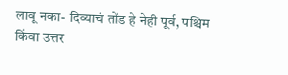लावू नका- दिव्याचं तोंड हे नेही पूर्व, पश्चिम किंवा उत्तर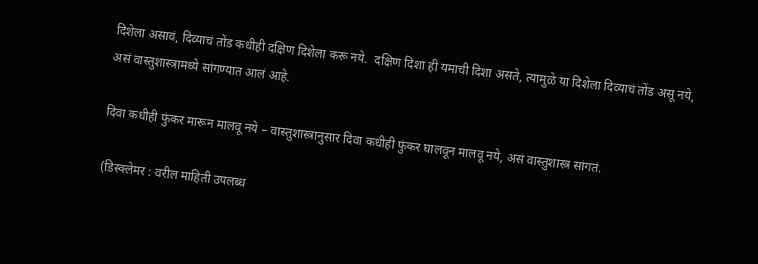दिशेला असावं, दिव्याचं तोंड कधीही दक्षिण दिशेला करू नये.  दक्षिण दिशा ही यमाची दिशा असते, त्यामुळे या दिशेला दिव्याचं तोंड असू नये, असं वास्तुशास्त्रामध्ये सांगण्यात आलं आहे.

दिवा कधीही फुंकर मारून मालवू नये – वास्तुशास्त्रानुसार दिवा कधीही फुंकर घालवून मालवू नये, असं वास्तुशास्त्र सांगतं.

(डिस्क्लेमर : वरील माहिती उपलब्ध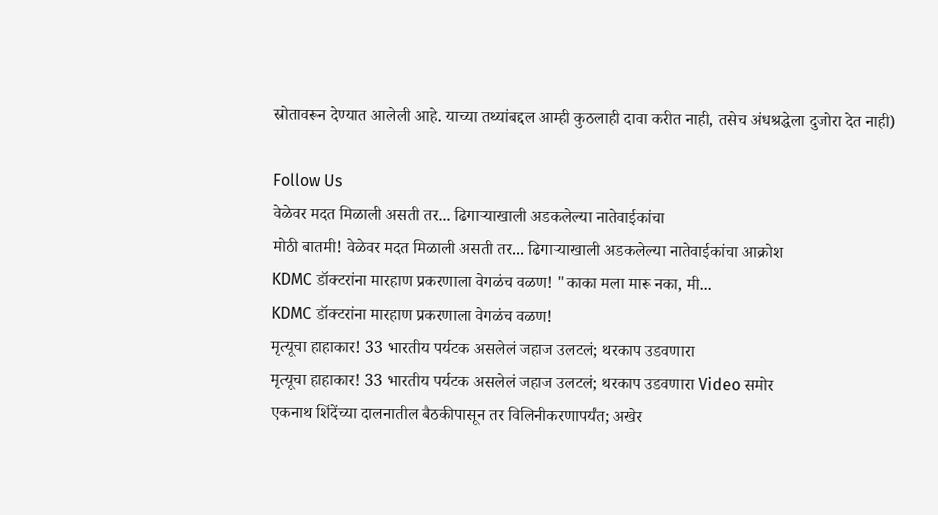स्रोतावरून देण्यात आलेली आहे. याच्या तथ्यांबद्दल आम्ही कुठलाही दावा करीत नाही, तसेच अंधश्रद्धेला दुजोरा देत नाही)

Follow Us
वेळेवर मदत मिळाली असती तर... ढिगाऱ्याखाली अडकलेल्या नातेवाईकांचा
मोठी बातमी! वेळेवर मदत मिळाली असती तर... ढिगाऱ्याखाली अडकलेल्या नातेवाईकांचा आक्रोश
KDMC डॉक्टरांना मारहाण प्रकरणाला वेगळंच वळण! "काका मला मारू नका, मी...
KDMC डॉक्टरांना मारहाण प्रकरणाला वेगळंच वळण!
मृत्यूचा हाहाकार! 33 भारतीय पर्यटक असलेलं जहाज उलटलं; थरकाप उडवणारा
मृत्यूचा हाहाकार! 33 भारतीय पर्यटक असलेलं जहाज उलटलं; थरकाप उडवणारा Video समोर
एकनाथ शिंदेंच्या दालनातील बैठकीपासून तर विलिनीकरणापर्यंत; अखेर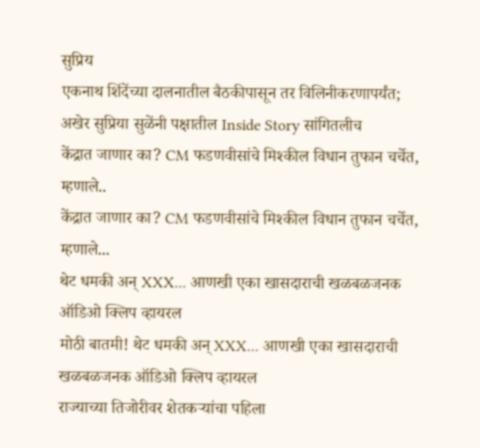सुप्रिय
एकनाथ शिंदेंच्या दालनातील बैठकीपासून तर विलिनीकरणापर्यंत; अखेर सुप्रिया सुळेंनी पक्षातील Inside Story सांगितलीच
केंद्रात जाणार का? CM फडणवीसांचे मिश्कील विधान तुफान चर्चेत, म्हणाले..
केंद्रात जाणार का? CM फडणवीसांचे मिश्कील विधान तुफान चर्चेत, म्हणाले...
थेट धमकी अन् XXX... आणखी एका खासदाराची खळबळजनक ऑडिओ क्लिप व्हायरल
मोठी बातमी! थेट धमकी अन् XXX... आणखी एका खासदाराची खळबळजनक ऑडिओ क्लिप व्हायरल
राज्याच्या तिजोरीवर शेतकऱ्यांचा पहिला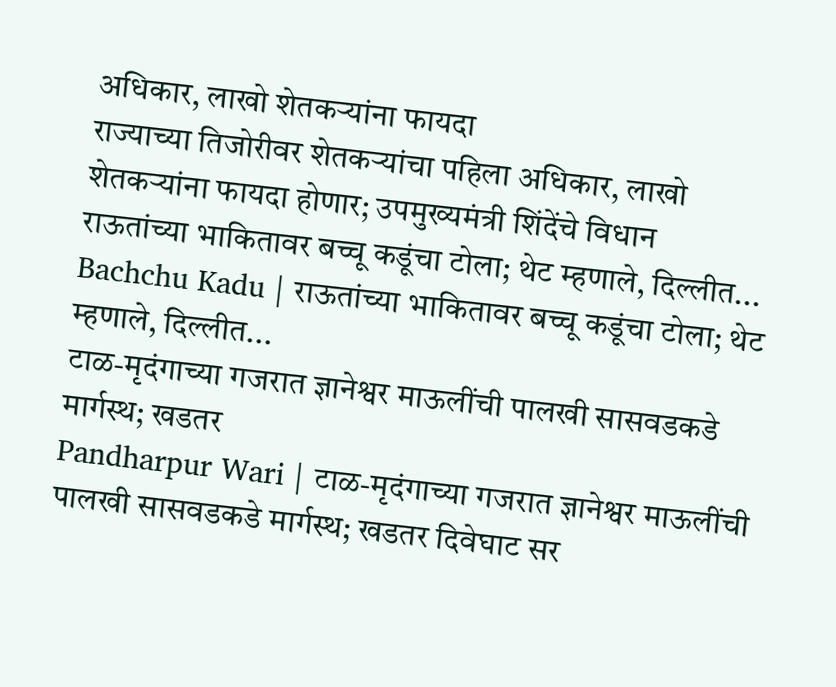अधिकार, लाखो शेतकऱ्यांना फायदा
राज्याच्या तिजोरीवर शेतकऱ्यांचा पहिला अधिकार, लाखो शेतकऱ्यांना फायदा होणार; उपमुख्यमंत्री शिंदेंचे विधान
राऊतांच्या भाकितावर बच्चू कडूंचा टोला; थेट म्हणाले, दिल्लीत...
Bachchu Kadu | राऊतांच्या भाकितावर बच्चू कडूंचा टोला; थेट म्हणाले, दिल्लीत...
टाळ-मृदंगाच्या गजरात ज्ञानेश्वर माऊलींची पालखी सासवडकडे मार्गस्थ; खडतर
Pandharpur Wari | टाळ-मृदंगाच्या गजरात ज्ञानेश्वर माऊलींची पालखी सासवडकडे मार्गस्थ; खडतर दिवेघाट सर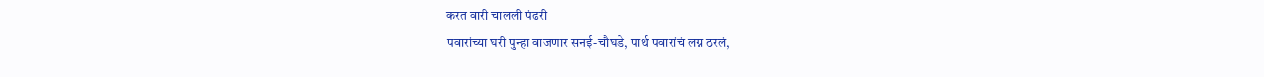करत वारी चालली पंढरी
पवारांच्या घरी पुन्हा वाजणार सनई-चौघडे, पार्थ पवारांचं लग्न ठरलं,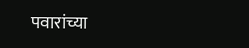पवारांच्या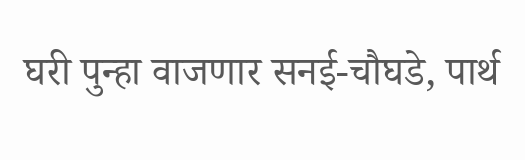घरी पुन्हा वाजणार सनई-चौघडे, पार्थ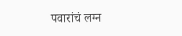पवारांचं लग्न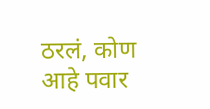ठरलं, कोण आहे पवार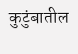कुटुंबातील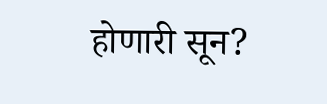होणारी सून?